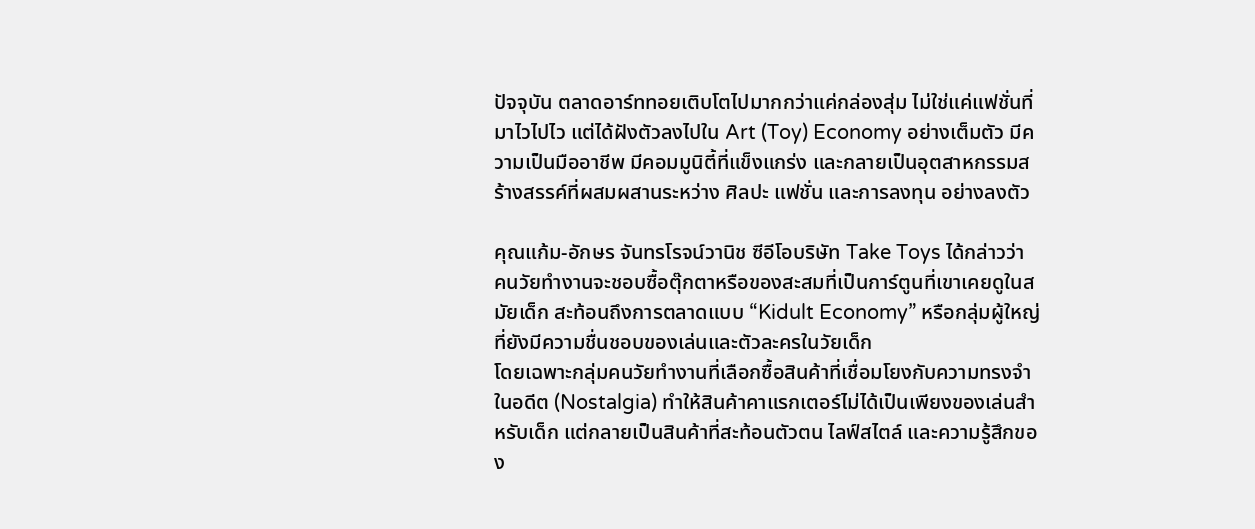ปัจจุบัน ตลาดอาร์ททอยเติบโตไปมากกว่าแค่กล่องสุ่ม ไม่ใช่แค่แฟชั่นที่มาไวไปไว แต่ได้ฝังตัวลงไปใน Art (Toy) Economy อย่างเต็มตัว มีความเป็นมืออาชีพ มีคอมมูนิตี้ที่แข็งแกร่ง และกลายเป็นอุตสาหกรรมสร้างสรรค์ที่ผสมผสานระหว่าง ศิลปะ แฟชั่น และการลงทุน อย่างลงตัว

คุณแก้ม-อักษร จันทรโรจน์วานิช ซีอีโอบริษัท Take Toys ได้กล่าวว่า คนวัยทำงานจะชอบซื้อตุ๊กตาหรือของสะสมที่เป็นการ์ตูนที่เขาเคยดูในสมัยเด็ก สะท้อนถึงการตลาดแบบ “Kidult Economy” หรือกลุ่มผู้ใหญ่ที่ยังมีความชื่นชอบของเล่นและตัวละครในวัยเด็ก
โดยเฉพาะกลุ่มคนวัยทำงานที่เลือกซื้อสินค้าที่เชื่อมโยงกับความทรงจำในอดีต (Nostalgia) ทำให้สินค้าคาแรกเตอร์ไม่ได้เป็นเพียงของเล่นสำหรับเด็ก แต่กลายเป็นสินค้าที่สะท้อนตัวตน ไลฟ์สไตล์ และความรู้สึกของ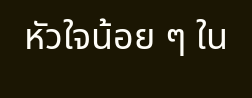หัวใจน้อย ๆ ใน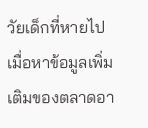วัยเด็กที่หายไป
เมื่อหาข้อมูลเพิ่มเติมของตลาดอา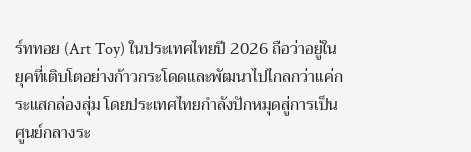ร์ททอย (Art Toy) ในประเทศไทยปี 2026 ถือว่าอยู่ในยุคที่เติบโตอย่างก้าวกระโดดและพัฒนาไปไกลกว่าแค่กระแสกล่องสุ่ม โดยประเทศไทยกำลังปักหมุดสู่การเป็นศูนย์กลางระ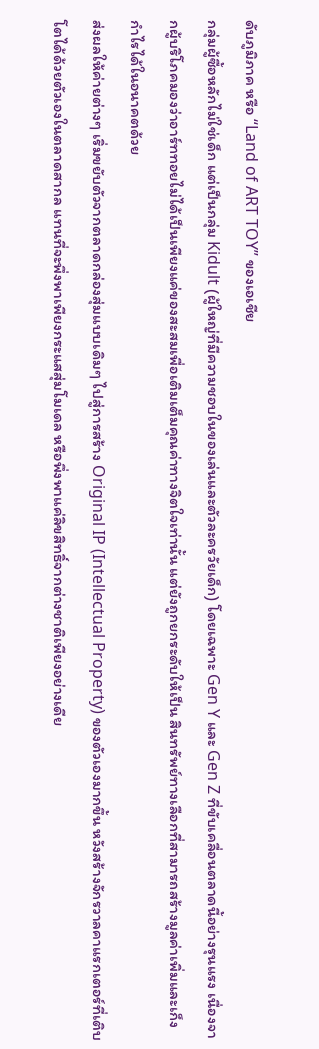ดับภูมิภาค หรือ “Land of ART TOY” ของเอเชีย
กลุ่มผู้ซื้อหลักไม่ใช่เด็ก แต่เป็นกลุ่ม Kidult (ผู้ใหญ่ที่มีความชอบในของเล่นและตัวละครวัยเด็ก) โดยเฉพาะ Gen Y และ Gen Z ที่ขับเคลื่อนตลาดนี้อย่างรุนแรง เนื่องจากผู้บริโภคมองว่าอาร์ททอยไม่ได้เป็นเพียงแค่ของสะสมเพื่อเติมเต็มคุณค่าทางจิตใจเท่านั้น แต่ยังถูกยกระดับให้เป็น สินทรัพย์ทางเลือกที่สามารถสร้างมูลค่าเพิ่มและเก็งกำไรได้ในอนาคตด้วย
ส่งผลให้ค่ายต่างๆ เริ่มขยับตัวจากตลาดกล่องสุ่มแบบเดิมๆ ไปสู่การสร้าง Original IP (Intellectual Property) ของตัวเองมากขึ้น หวังสร้างจักรวาลคาแรกเตอร์ที่เติบโตได้ด้วยตัวเองในตลาดสากล แทนที่จะพึ่งพาเพียงกระแสสุ่มโมเดล หรือพึ่งพาแค่ลิขสิทธิ์จากต่างชาติเพียงอย่างเดีย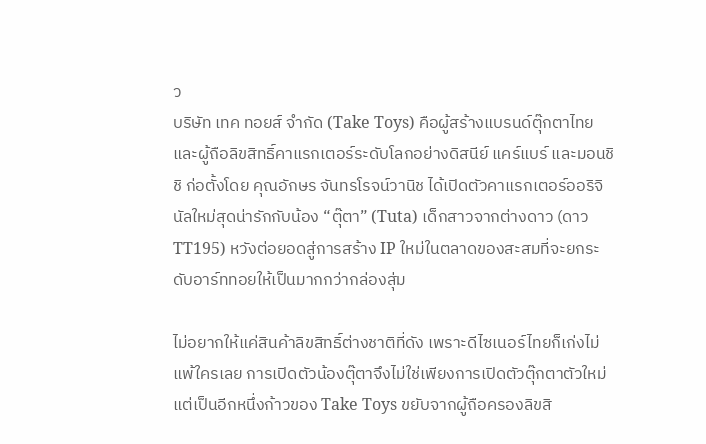ว
บริษัท เทค ทอยส์ จำกัด (Take Toys) คือผู้สร้างแบรนด์ตุ๊กตาไทยและผู้ถือลิขสิทธิ์คาแรกเตอร์ระดับโลกอย่างดิสนีย์ แคร์แบร์ และมอนชิชิ ก่อตั้งโดย คุณอักษร จันทรโรจน์วานิช ได้เปิดตัวคาแรกเตอร์ออริจินัลใหม่สุดน่ารักกับน้อง “ตุ๊ตา” (Tuta) เด็กสาวจากต่างดาว (ดาว TT195) หวังต่อยอดสู่การสร้าง IP ใหม่ในตลาดของสะสมที่จะยกระดับอาร์ททอยให้เป็นมากกว่ากล่องสุ่ม

ไม่อยากให้แค่สินค้าลิขสิทธิ์ต่างชาติที่ดัง เพราะดีไซเนอร์ไทยก็เก่งไม่แพ้ใครเลย การเปิดตัวน้องตุ๊ตาจึงไม่ใช่เพียงการเปิดตัวตุ๊กตาตัวใหม่ แต่เป็นอีกหนึ่งก้าวของ Take Toys ขยับจากผู้ถือครองลิขสิ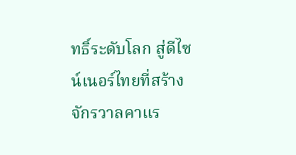ทธิ์ระดับโลก สู่ดีไซน์เนอร์ไทยที่สร้างจักรวาลคาแร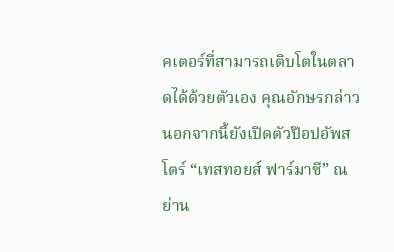คเตอร์ที่สามารถเติบโตในตลาดได้ด้วยตัวเอง คุณอักษรกล่าว
นอกจากนี้ยังเปิดตัวป๊อปอัพสโตร์ “เทสทอยส์ ฟาร์มาซี” ณ ย่าน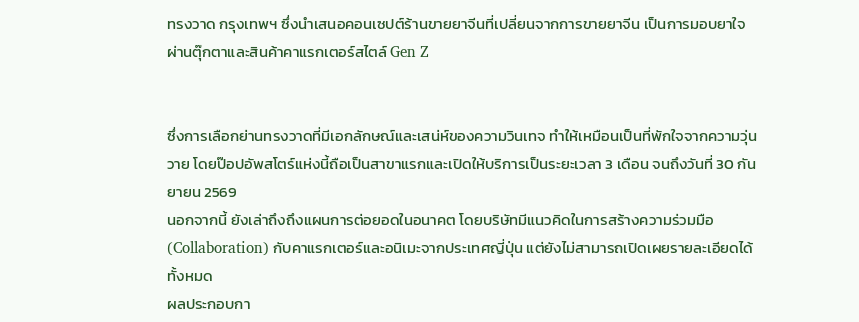ทรงวาด กรุงเทพฯ ซึ่งนำเสนอคอนเซปต์ร้านขายยาจีนที่เปลี่ยนจากการขายยาจีน เป็นการมอบยาใจผ่านตุ๊กตาและสินค้าคาแรกเตอร์สไตล์ Gen Z


ซึ่งการเลือกย่านทรงวาดที่มีเอกลักษณ์และเสน่ห์ของความวินเทจ ทำให้เหมือนเป็นที่พักใจจากความวุ่นวาย โดยป๊อปอัพสโตร์แห่งนี้ถือเป็นสาขาแรกและเปิดให้บริการเป็นระยะเวลา 3 เดือน จนถึงวันที่ 30 กันยายน 2569
นอกจากนี้ ยังเล่าถึงถึงแผนการต่อยอดในอนาคต โดยบริษัทมีแนวคิดในการสร้างความร่วมมือ (Collaboration) กับคาแรกเตอร์และอนิเมะจากประเทศญี่ปุ่น แต่ยังไม่สามารถเปิดเผยรายละเอียดได้ทั้งหมด
ผลประกอบกา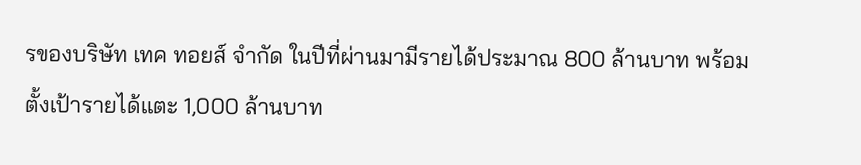รของบริษัท เทค ทอยส์ จำกัด ในปีที่ผ่านมามีรายได้ประมาณ 800 ล้านบาท พร้อมตั้งเป้ารายได้แตะ 1,000 ล้านบาท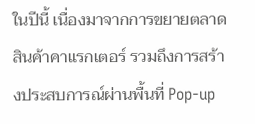ในปีนี้ เนื่องมาจากการขยายตลาดสินค้าคาแรกเตอร์ รวมถึงการสร้างประสบการณ์ผ่านพื้นที่ Pop-up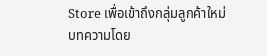Store เพื่อเข้าถึงกลุ่มลูกค้าใหม่
บทความโดย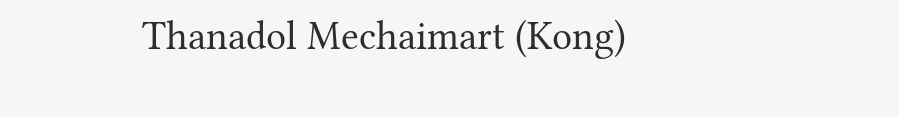Thanadol Mechaimart (Kong)